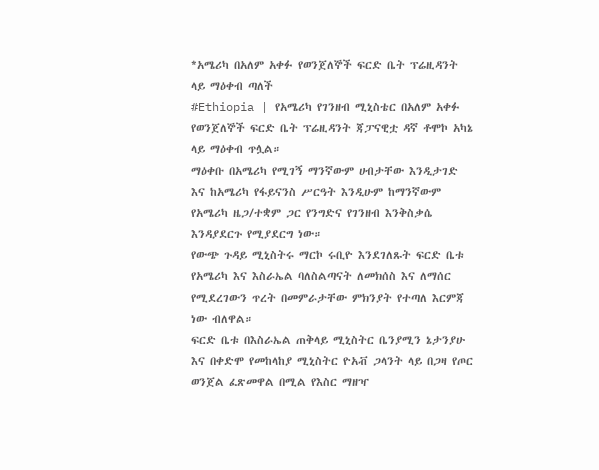*አሜሪካ በአለም አቀፉ የወንጀለኞች ፍርድ ቤት ፕሬዚዳንት ላይ ማዕቀብ ጣለች
#Ethiopia | የአሜሪካ የገንዘብ ሚኒስቴር በአለም አቀፉ የወንጀለኞች ፍርድ ቤት ፕሬዚዳንት ጃፓናዊቷ ዳኛ ቶሞኮ አካኔ ላይ ማዕቀብ ጥሏል።
ማዕቀቡ በአሜሪካ የሚገኝ ማንኛውም ሀብታቸው እንዲታገድ እና ከአሜሪካ የፋይናንስ ሥርዓት እንዲሁም ከማንኛውም የአሜሪካ ዜጋ/ተቋም ጋር የንግድና የገንዘብ እንቅስቃሴ እንዳያደርጉ የሚያደርግ ነው።
የውጭ ጉዳይ ሚኒስትሩ ማርኮ ሩቢዮ እንደገለጹት ፍርድ ቤቱ የአሜሪካ እና እስራኤል ባለስልጣናት ለመክሰስ እና ለማሰር የሚደረገውን ጥረት በመምራታቸው ምክንያት የተጣለ እርምጃ ነው ብለዋል።
ፍርድ ቤቱ በእስራኤል ጠቅላይ ሚኒስትር ቤንያሚን ኔታንያሁ እና በቀድሞ የመከላከያ ሚኒስትር ዮአቭ ጋላንት ላይ በጋዛ የጦር ወንጀል ፈጽመዋል በሚል የእስር ማዘዣ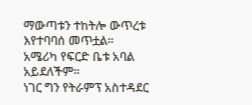ማውጣቱን ተከትሎ ውጥረቱ እየተባባሰ መጥቷል።
አሜሪካ የፍርድ ቤቱ አባል አይደለችም።
ነገር ግን የትራምፕ አስተዳደር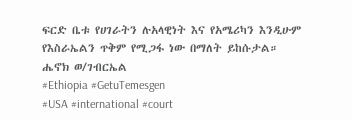ፍርድ ቤቱ የሀገራትን ሉአላዊነት እና የአሜሪካን እንዲሁም የእስራኤልን ጥቅም የሚጋፋ ነው በማለት ይከሱታል።
ሔኖክ ወ/ገብርኤል
#Ethiopia #GetuTemesgen
#USA #international #court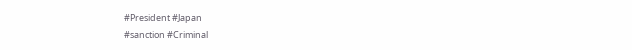#President #Japan
#sanction #Criminal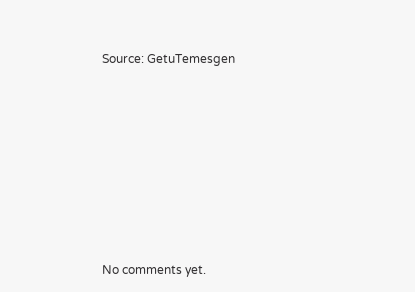Source: GetuTemesgen









No comments yet.